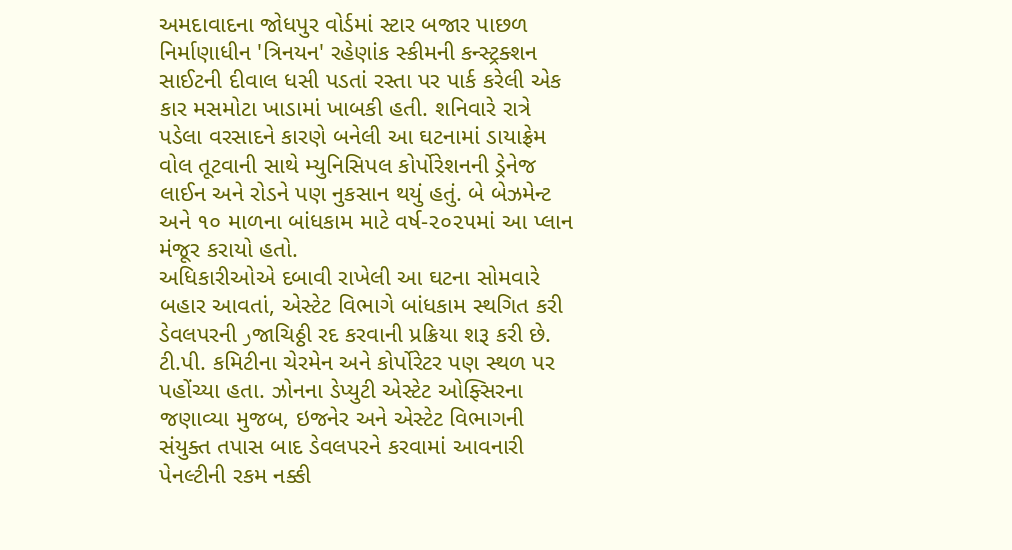અમદાવાદના જોધપુર વોર્ડમાં સ્ટાર બજાર પાછળ નિર્માણાધીન 'ત્રિનયન' રહેણાંક સ્કીમની કન્સ્ટ્રક્શન સાઈટની દીવાલ ધસી પડતાં રસ્તા પર પાર્ક કરેલી એક કાર મસમોટા ખાડામાં ખાબકી હતી. શનિવારે રાત્રે પડેલા વરસાદને કારણે બનેલી આ ઘટનામાં ડાયાફ્રેમ વોલ તૂટવાની સાથે મ્યુનિસિપલ કોર્પોરેશનની ડ્રેનેજ લાઈન અને રોડને પણ નુકસાન થયું હતું. બે બેઝમેન્ટ અને ૧૦ માળના બાંધકામ માટે વર્ષ-૨૦૨૫માં આ પ્લાન મંજૂર કરાયો હતો.
અધિકારીઓએ દબાવી રાખેલી આ ઘટના સોમવારે બહાર આવતાં, એસ્ટેટ વિભાગે બાંધકામ સ્થગિત કરી ડેવલપરની رજાચિઠ્ઠી રદ કરવાની પ્રક્રિયા શરૂ કરી છે. ટી.પી. કમિટીના ચેરમેન અને કોર્પોરેટર પણ સ્થળ પર પહોંચ્યા હતા. ઝોનના ડેપ્યુટી એસ્ટેટ ઓફ્સિરના જણાવ્યા મુજબ, ઇજનેર અને એસ્ટેટ વિભાગની સંયુક્ત તપાસ બાદ ડેવલપરને કરવામાં આવનારી પેનલ્ટીની રકમ નક્કી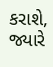કરાશે, જ્યારે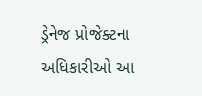ડ્રેનેજ પ્રોજેક્ટના અધિકારીઓ આ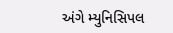અંગે મ્યુનિસિપલ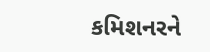કમિશનરને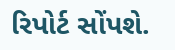રિપોર્ટ સોંપશે.